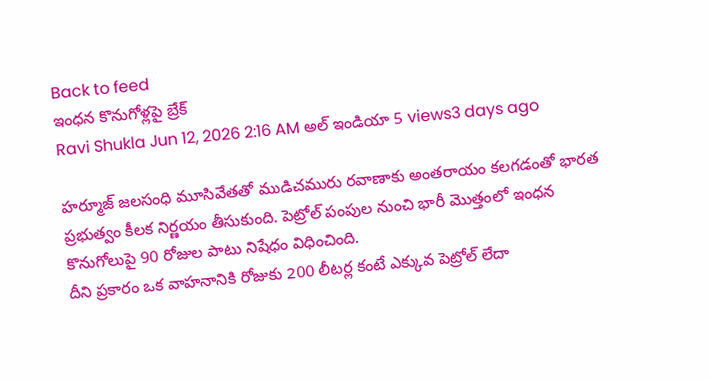Back to feed
ఇంధన కొనుగోళ్లపై బ్రేక్
Ravi Shukla Jun 12, 2026 2:16 AM అల్ ఇండియా 5 views3 days ago

హర్మూజ్ జలసంధి మూసివేతతో ముడిచమురు రవాణాకు అంతరాయం కలగడంతో భారత ప్రభుత్వం కీలక నిర్ణయం తీసుకుంది. పెట్రోల్ పంపుల నుంచి భారీ మొత్తంలో ఇంధన కొనుగోలుపై 90 రోజుల పాటు నిషేధం విధించింది.
దీని ప్రకారం ఒక వాహనానికి రోజుకు 200 లీటర్ల కంటే ఎక్కువ పెట్రోల్ లేదా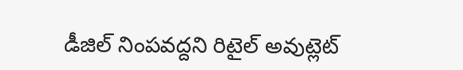డీజిల్ నింపవద్దని రిటైల్ అవుట్లెట్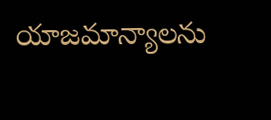యాజమాన్యాలను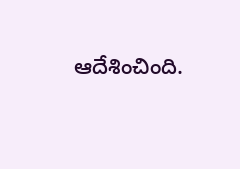ఆదేశించింది.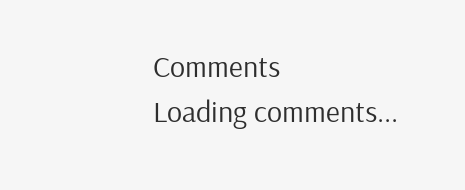Comments
Loading comments...